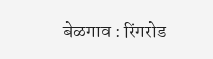बेळगाव : रिंगरोड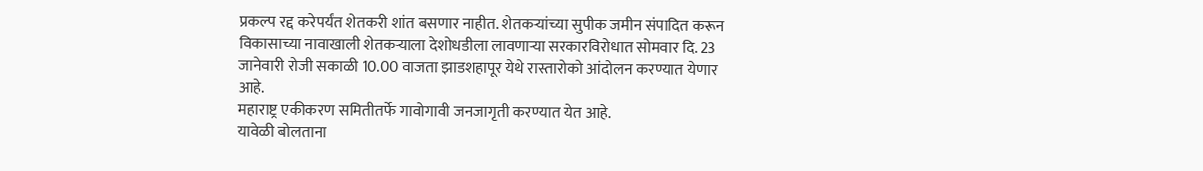प्रकल्प रद्द करेपर्यंत शेतकरी शांत बसणार नाहीत. शेतकऱ्यांच्या सुपीक जमीन संपादित करून विकासाच्या नावाखाली शेतकऱ्याला देशोधडीला लावणाऱ्या सरकारविरोधात सोमवार दि. 23 जानेवारी रोजी सकाळी 10.00 वाजता झाडशहापूर येथे रास्तारोको आंदोलन करण्यात येणार आहे.
महाराष्ट्र एकीकरण समितीतर्फे गावोगावी जनजागृती करण्यात येत आहे.
यावेळी बोलताना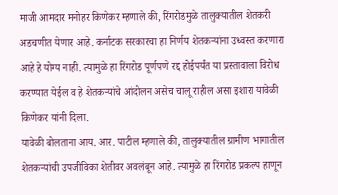माजी आमदार मनोहर किणेकर म्हणाले की, रिंगरोडमुळे तालुक्यातील शेतकरी अडचणीत येणार आहे. कर्नाटक सरकारचा हा निर्णय शेतकऱ्यांना उध्वस्त करणारा आहे हे योग्य नाही. त्यामुळे हा रिंगरोड पूर्णपणे रद्द होईपर्यंत या प्रस्तावाला विरोध करण्यात येईल व हे शेतकऱ्यांचे आंदोलन असेच चालू राहील असा इशारा यावेळी किणेकर यांनी दिला.
यावेळी बोलताना आय. आर. पाटील म्हणाले की, तालुक्यातील ग्रामीण भागातील शेतकऱ्यांची उपजीविका शेतीवर अवलंबून आहे. त्यामुळे हा रिंगरोड प्रकल्प हाणून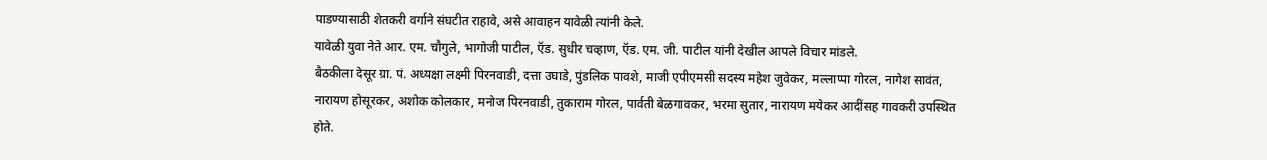पाडण्यासाठी शेतकरी वर्गाने संघटीत राहावे, असे आवाहन यावेळी त्यांनी केले.
यावेळी युवा नेते आर. एम. चौगुले, भागोजी पाटील, ऍड. सुधीर चव्हाण, ऍड. एम. जी. पाटील यांनी देखील आपले विचार मांडले.
बैठकीला देसूर ग्रा. पं. अध्यक्षा लक्ष्मी पिरनवाडी, दत्ता उघाडे, पुंडलिक पावशे, माजी एपीएमसी सदस्य महेश जुवेकर, मल्लाप्पा गोरल, नागेश सावंत, नारायण होसूरकर, अशोक कोलकार, मनोज पिरनवाडी, तुकाराम गोरल, पार्वती बेळगावकर, भरमा सुतार, नारायण मयेकर आदींसह गावकरी उपस्थित होते.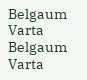Belgaum Varta Belgaum Varta